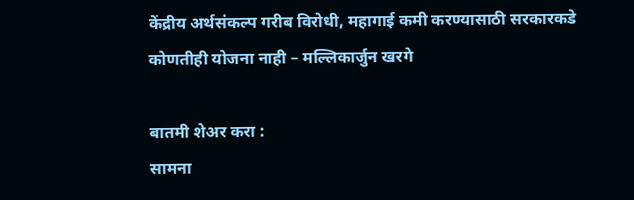केंद्रीय अर्थसंकल्प गरीब विरोधी, महागाई कमी करण्यासाठी सरकारकडे कोणतीही योजना नाही – मल्लिकार्जुन खरगे

बातमी शेअर करा :
सामना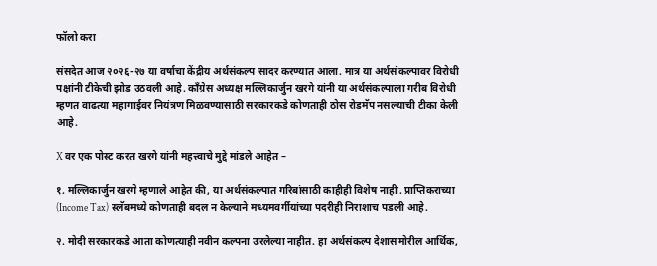फॉलो करा

संसदेत आज २०२६-२७ या वर्षाचा केंद्रीय अर्थसंकल्प सादर करण्यात आला. मात्र या अर्थसंकल्पावर विरोधी पक्षांनी टीकेची झोड उठवली आहे. काँग्रेस अध्यक्ष मल्लिकार्जुन खरगे यांनी या अर्थसंकल्पाला गरीब विरोधी म्हणत वाढत्या महागाईवर नियंत्रण मिळवण्यासाठी सरकारकडे कोणताही ठोस रोडमॅप नसल्याची टीका केली आहे.

X वर एक पोस्ट करत खरगे यांनी महत्त्वाचे मुद्दे मांडले आहेत –

१. मल्लिकार्जुन खरगे म्हणाले आहेत की, या अर्थसंकल्पात गरिबांसाठी काहीही विशेष नाही. प्राप्तिकराच्या (Income Tax) स्लॅबमध्ये कोणताही बदल न केल्याने मध्यमवर्गीयांच्या पदरीही निराशाच पडली आहे.

२. मोदी सरकारकडे आता कोणत्याही नवीन कल्पना उरलेल्या नाहीत. हा अर्थसंकल्प देशासमोरील आर्थिक,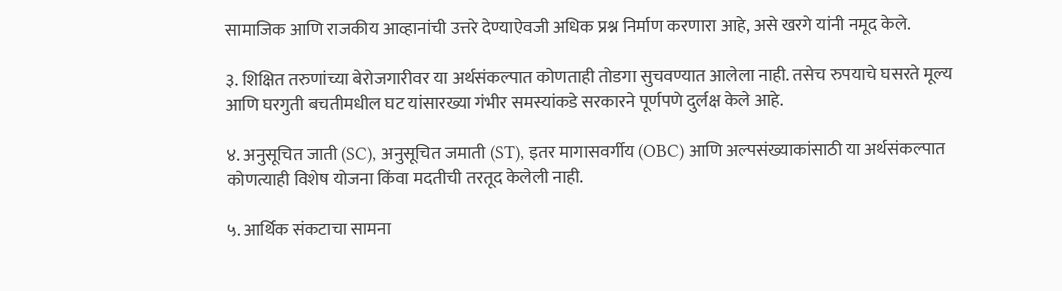सामाजिक आणि राजकीय आव्हानांची उत्तरे देण्याऐवजी अधिक प्रश्न निर्माण करणारा आहे, असे खरगे यांनी नमूद केले.

३. शिक्षित तरुणांच्या बेरोजगारीवर या अर्थसंकल्पात कोणताही तोडगा सुचवण्यात आलेला नाही. तसेच रुपयाचे घसरते मूल्य आणि घरगुती बचतीमधील घट यांसारख्या गंभीर समस्यांकडे सरकारने पूर्णपणे दुर्लक्ष केले आहे.

४. अनुसूचित जाती (SC), अनुसूचित जमाती (ST), इतर मागासवर्गीय (OBC) आणि अल्पसंख्याकांसाठी या अर्थसंकल्पात कोणत्याही विशेष योजना किंवा मदतीची तरतूद केलेली नाही.

५. आर्थिक संकटाचा सामना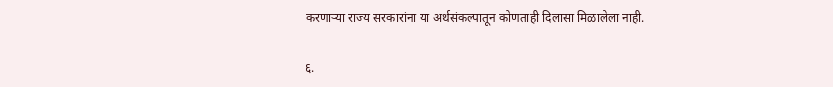करणाऱ्या राज्य सरकारांना या अर्थसंकल्पातून कोणताही दिलासा मिळालेला नाही.

६.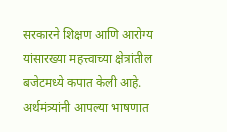सरकारने शिक्षण आणि आरोग्य यांसारख्या महत्त्वाच्या क्षेत्रांतील बजेटमध्ये कपात केली आहे. अर्थमंत्र्यांनी आपल्या भाषणात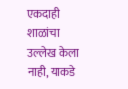एकदाही शाळांचा उल्लेख केला नाही, याकडे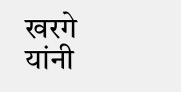खरगे यांनी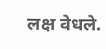लक्ष वेधले.